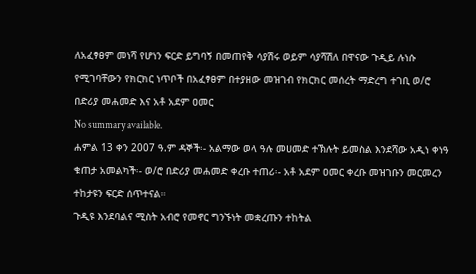ለአፈፃፀም መነሻ የሆነን ፍርድ ይግባኝ በመጠየቅ ሳያሽሩ ወይም ሳያሻሽለ በዋናው ጉዲይ ሉነሱ የሚገባቸውን የክርክር ነጥቦች በአፈፃፀም በተያዘው መዝገብ የክርክር መሰረት ማድረግ ተገቢ ወ/ሮ በድሪያ መሐመድ እና አቶ አደም ዐመር
No summary available.
ሐምል 13 ቀን 2007 ዓ.ም ዳኞች፡- አልማው ወላ ዓሉ መሀመድ ተኽሉት ይመስል እንደሻው አዲነ ቀነዓ ቁጠታ አመልካች፡- ወ/ሮ በድሪያ መሐመድ ቀረቡ ተጠሪ፡- አቶ አደም ዐመር ቀረቡ መዝገቡን መርመረን ተከታዩን ፍርድ ሰጥተናል።
ጉዲዩ እንደባልና ሚስት አብሮ የመኖር ግንኙነት መቋረጡን ተከትል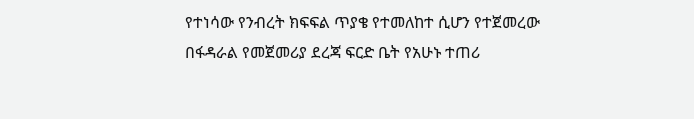የተነሳው የንብረት ክፍፍል ጥያቄ የተመለከተ ሲሆን የተጀመረው በፋዳራል የመጀመሪያ ደረጃ ፍርድ ቤት የአሁኑ ተጠሪ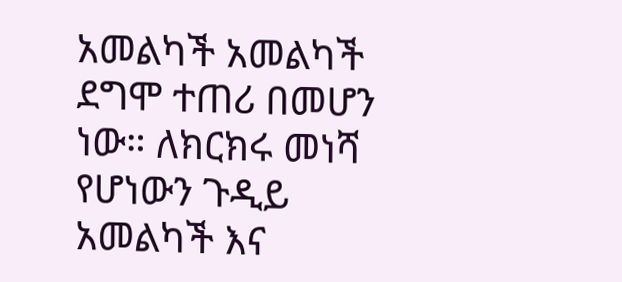አመልካች አመልካች ደግሞ ተጠሪ በመሆን ነው። ለክርክሩ መነሻ የሆነውን ጉዲይ አመልካች እና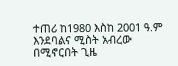ተጠሪ ከ1980 እስከ 2001 ዓ.ም እንደባልና ሚስት አብረው በሚኖርበት ጊዜ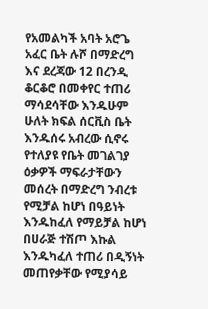የአመልካች አባት አሮጌ አፈር ቤት ሉሾ በማድረግ እና ደረጃው 12 በረንዲ ቆርቆሮ በመቀየር ተጠሪ ማሳደሳቸው እንዱሁም ሁለት ክፍል ሰርቪስ ቤት እንዱሰሩ አብረው ሲኖሩ የተለያዩ የቤት መገልገያ ዕቃዎች ማፍራታቸውን መሰረት በማድረግ ንብረቱ የሚቻል ከሆነ በዓይነት እንዱከፈለ የማይቻል ከሆነ በሀራጅ ተሽጦ እኩል እንዱካፈለ ተጠሪ በዲኝነት መጠየቃቸው የሚያሳይ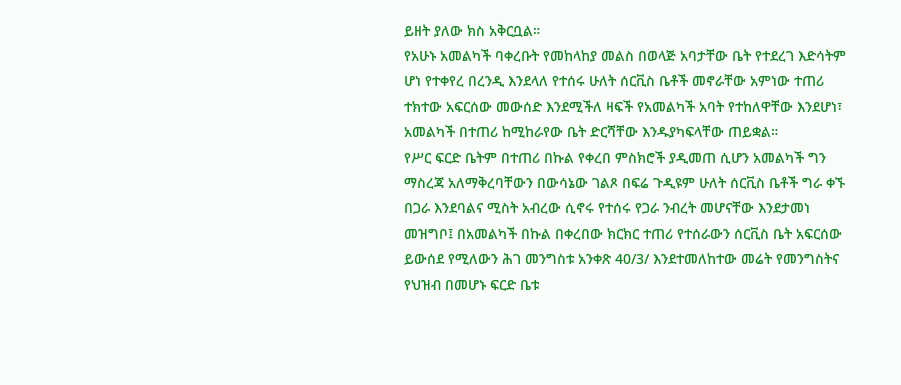ይዘት ያለው ክስ አቅርቧል።
የአሁኑ አመልካች ባቀረቡት የመከላከያ መልስ በወላጅ አባታቸው ቤት የተደረገ እድሳትም ሆነ የተቀየረ በረንዲ እንደላለ የተሰሩ ሁለት ሰርቪስ ቤቶች መኖራቸው አምነው ተጠሪ ተክተው አፍርሰው መውሰድ እንደሚችለ ዛፍች የአመልካች አባት የተከለዋቸው እንደሆነ፣ አመልካች በተጠሪ ከሚከራየው ቤት ድርሻቸው እንዱያካፍላቸው ጠይቋል።
የሥር ፍርድ ቤትም በተጠሪ በኩል የቀረበ ምስክሮች ያዲመጠ ሲሆን አመልካች ግን ማስረጃ አለማቅረባቸውን በውሳኔው ገልጾ በፍሬ ጉዲዩም ሁለት ሰርቪስ ቤቶች ግራ ቀኙ በጋራ እንደባልና ሚስት አብረው ሲኖሩ የተሰሩ የጋራ ንብረት መሆናቸው እንደታመነ መዝግቦ፤ በአመልካች በኩል በቀረበው ክርክር ተጠሪ የተሰራውን ሰርቪስ ቤት አፍርሰው ይውሰደ የሚለውን ሕገ መንግስቱ አንቀጽ 40/3/ እንደተመለከተው መሬት የመንግስትና የህዝብ በመሆኑ ፍርድ ቤቱ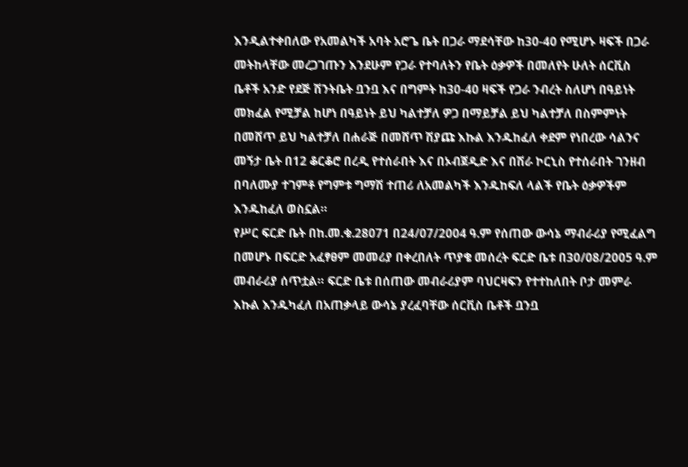እንዲልተቀበለው የአመልካች አባት አሮጌ ቤት በጋራ ማደሳቸው ከ30-40 የሚሆኑ ዛፍች በጋራ መትከላቸው መረጋገጡን እንደሁም የጋራ የተባለትን የቤት ዕቃዎች በመለየት ሁለት ሰርቪስ ቤቶች አንድ የደጅ ሽንትቤት ቧንቧ እና በግምት ከ30-40 ዛፍች የጋራ ንብረት ስለሆነ በዓይነት መክፈል የሚቻል ከሆነ በዓይነት ይህ ካልተቻለ ዎጋ በማይቻል ይህ ካልተቻለ በስምምነት በመሸጥ ይህ ካልተቻለ በሐራጅ በመሸጥ ሽያጩ እኩል እንዱከፈለ ቀደም የነበረው ሳልንና መኝታ ቤት በ12 ቆርቆሮ በረዲ የተሰራበት እና በኦብጀዲድ እና በሽራ ኮርኒስ የተሰራበት ገንዘብ በባለሙያ ተገምቶ የግምቱ ግማሽ ተጠሪ ለአመልካች እንዱከፍለ ላልች የቤት ዕቃዎችም እንዱከፈለ ወስኗል።
የሥር ፍርድ ቤት በከ.መ.ቁ.28071 በ24/07/2004 ዓ.ም የሰጠው ውሳኔ ማብራሪያ የሚፈልግ በመሆኑ በፍርድ አፈፃፀም መመሪያ በቀረበለት ጥያቄ መሰረት ፍርድ ቤቱ በ30/08/2005 ዓ.ም መብራሪያ ሰጥቷል። ፍርድ ቤቱ በሰጠው መብራሪያም ባህርዛፍን የተተከለበት ቦታ መምራ እኩል እንዱካፈለ በአጠቃላይ ውሳኔ ያረፈባቸው ሰርቪስ ቤቶች ቧንቧ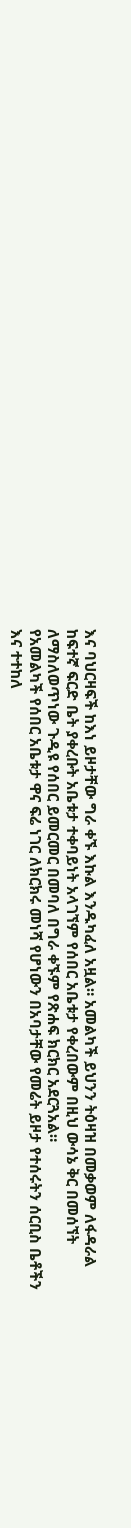እና ባህርዛፍች ከእነ ይዞታቸው ግራ ቀኙ እኩል እንዱካፈለ አዟል። አመልካች ይህንን ትዕዛዝ በመቃወም ለፋዳራል ከፍተኛ ፍርድ ቤት ያቀረቡት አቤቱታ ተቀባይነት አላገኘም የሰበር አቤቱታ የቀረበውም በዚህ ውሳኔ ቅር በመሰኘት ለማስለወጥነው ጉዲዩ የሰበር ይመርመር በመባለ በግራ ቀኙም የጽሐፍ ክርክር አደርጓአል።
የአመልካች የሰበር አቤቱታ ዋና ፍሬ ነገር ለክርክሩ መነሻ የሆነውን በአባታቸው የመሬት ይዞታ የተሰሩትን ሰርቢስ ቤቶችን እና ተተከለ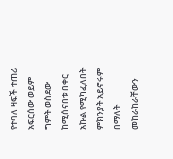የተባለ ዛፍች ተጠሪ አፍርሰው ወይም ግምት ወስደው ከሚሰናበቱ በቀር አኩል የሚካፈለበት ምክንያት አይኖሩም በማለት መከራከራቸውን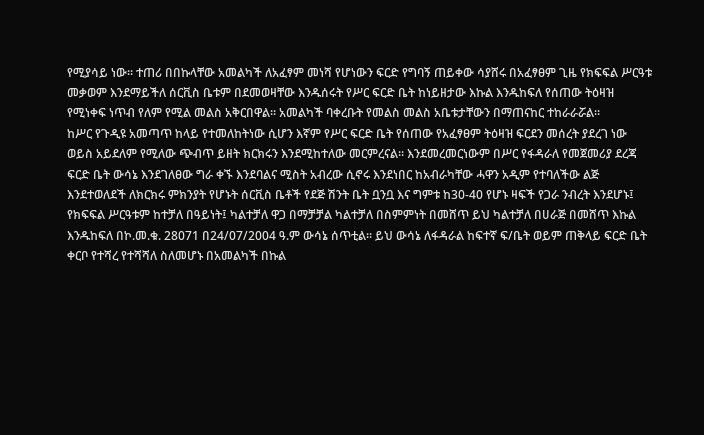የሚያሳይ ነው። ተጠሪ በበኩላቸው አመልካች ለአፈፃም መነሻ የሆነውን ፍርድ የግባኝ ጠይቀው ሳያሸሩ በአፈፃፀም ጊዜ የክፍፍል ሥርዓቱ መቃወም እንደማይችለ ሰርቪስ ቤቱም በደመወዛቸው እንዱሰሩት የሥር ፍርድ ቤት ከነይዘታው እኩል እንዱከፍለ የሰጠው ትዕዛዝ የሚነቀፍ ነጥብ የለም የሚል መልስ አቅርበዋል። አመልካች ባቀረቡት የመልስ መልስ አቤቱታቸውን በማጠናከር ተከራራሯል።
ከሥር የጉዲዩ አመጣጥ ከላይ የተመለከትነው ሲሆን እኛም የሥር ፍርድ ቤት የሰጠው የአፈፃፀም ትዕዛዝ ፍርደን መሰረት ያደረገ ነው ወይስ አይደለም የሚለው ጭብጥ ይዘት ክርክሩን እንደሚከተለው መርምረናል። እንደመረመርነውም በሥር የፋዳራለ የመጀመሪያ ደረጃ ፍርድ ቤት ውሳኔ እንደገለፀው ግራ ቀኙ እንደባልና ሚስት አብረው ሲኖሩ እንደነበር ከአብራካቸው ሓዋን አዲም የተባለችው ልጅ እንደተወለደች ለክርክሩ ምክንያት የሆኑት ሰርቪስ ቤቶች የደጅ ሽንት ቤት ቧንቧ እና ግምቱ ከ30-40 የሆኑ ዛፍች የጋራ ንብረት እንደሆኑ፤ የክፍፍል ሥርዓቱም ከተቻለ በዓይነት፤ ካልተቻለ ዋጋ በማቻቻል ካልተቻለ በስምምነት በመሸጥ ይህ ካልተቻለ በሀራጅ በመሸጥ እኩል እንዱከፍለ በኮ.መ.ቁ. 28071 በ24/07/2004 ዓ.ም ውሳኔ ሰጥቲል። ይህ ውሳኔ ለፋዳራል ከፍተኛ ፍ/ቤት ወይም ጠቅላይ ፍርድ ቤት ቀርቦ የተሻረ የተሻሻለ ስለመሆኑ በአመልካች በኩል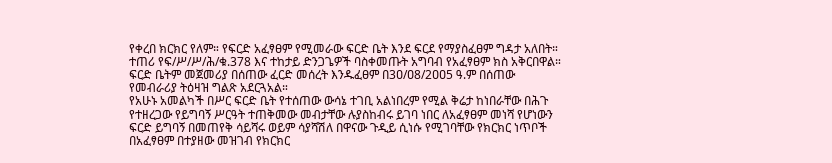የቀረበ ክርክር የለም። የፍርድ አፈፃፀም የሚመራው ፍርድ ቤት እንደ ፍርደ የማያስፈፀም ግዳታ አለበት። ተጠሪ የፍ/ሥ/ሥ/ሕ/ቁ.378 እና ተከታይ ድንጋጌዎች ባስቀመጡት አግባብ የአፈፃፀም ክስ አቅርበዋል። ፍርድ ቤትም መጀመሪያ በሰጠው ፈርድ መሰረት እንዱፈፀም በ3ዐ/ዐ8/2ዐዐ5 ዓ.ም በሰጠው የመብራሪያ ትዕዛዝ ግልጽ አደርጓአል።
የአሁኑ አመልካች በሥር ፍርድ ቤት የተሰጠው ውሳኔ ተገቢ አልነበረም የሚል ቅሬታ ከነበራቸው በሕጉ የተዘረጋው የይግባኝ ሥርዓት ተጠቅመው መብታቸው ሉያስከብሩ ይገባ ነበር ለአፈፃፀም መነሻ የሆነውን ፍርድ ይግባኝ በመጠየቅ ሳይሻሩ ወይም ሳያሻሽለ በዋናው ጉዲይ ሲነሱ የሚገባቸው የክርክር ነጥቦች በአፈፃፀም በተያዘው መዝገብ የክርክር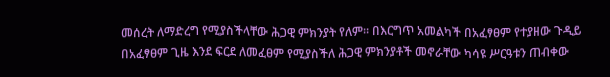መሰረት ለማድረግ የሚያስችላቸው ሕጋዊ ምክንያት የለም። በእርግጥ አመልካች በአፈፃፀም የተያዘው ጉዲይ በአፈፃፀም ጊዜ እንደ ፍርደ ለመፈፀም የሚያስችለ ሕጋዊ ምክንያቶች መኖራቸው ካሳዩ ሥርዓቱን ጠብቀው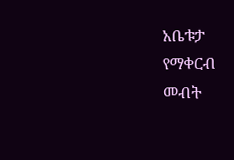አቤቱታ የማቀርብ መብት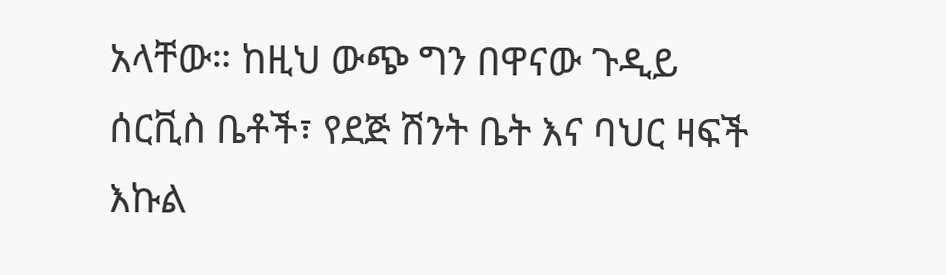አላቸው። ከዚህ ውጭ ግን በዋናው ጉዲይ ሰርቪስ ቤቶች፣ የደጅ ሽንት ቤት እና ባህር ዛፍች እኩል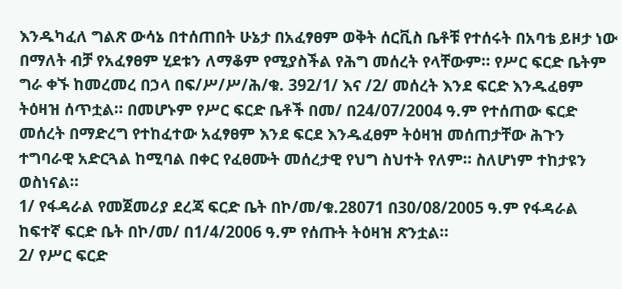እንዱካፈለ ግልጽ ውሳኔ በተሰጠበት ሁኔታ በአፈፃፀም ወቅት ሰርቪስ ቤቶቹ የተሰሩት በአባቴ ይዞታ ነው በማለት ብቻ የአፈፃፀም ሂደቱን ለማቆም የሚያስችል የሕግ መሰረት የላቸውም። የሥር ፍርድ ቤትም ግራ ቀኙ ከመረመረ በኃላ በፍ/ሥ/ሥ/ሕ/ቁ. 392/1/ እና /2/ መሰረት እንደ ፍርድ እንዱፈፀም ትዕዛዝ ሰጥቷል። በመሆኑም የሥር ፍርድ ቤቶች በመ/ በ24/07/2004 ዓ.ም የተሰጠው ፍርድ መሰረት በማድረግ የተከፈተው አፈፃፀም እንደ ፍርደ እንዱፈፀም ትዕዛዝ መሰጠታቸው ሕጉን ተግባራዊ አድርጓል ከሚባል በቀር የፈፀሙት መሰረታዊ የህግ ስህተት የለም። ስለሆነም ተከታዩን ወስነናል።
1/ የፋዳራል የመጀመሪያ ደረጃ ፍርድ ቤት በኮ/መ/ቁ.28071 በ30/08/2005 ዓ.ም የፋዳራል ከፍተኛ ፍርድ ቤት በኮ/መ/ በ1/4/2006 ዓ.ም የሰጡት ትዕዛዝ ጽንቷል።
2/ የሥር ፍርድ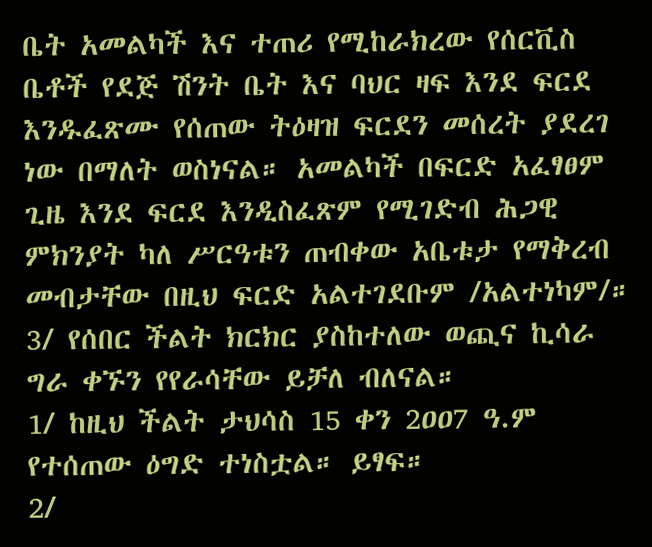ቤት አመልካች እና ተጠሪ የሚከራክረው የሰርቪስ ቤቶች የደጅ ሽንት ቤት እና ባህር ዛፍ እንደ ፍርደ እንዱፈጽሙ የሰጠው ትዕዛዝ ፍርደን መሰረት ያደረገ ነው በማለት ወስነናል። አመልካች በፍርድ አፈፃፀም ጊዜ እንደ ፍርደ እንዲስፈጽም የሚገድብ ሕጋዊ ምክንያት ካለ ሥርዓቱን ጠብቀው አቤቱታ የማቅረብ መብታቸው በዚህ ፍርድ አልተገደቡም /አልተነካም/።
3/ የሰበር ችልት ክርክር ያስከተለው ወጪና ኪሳራ ግራ ቀኙን የየራሳቸው ይቻለ ብለናል።
1/ ከዚህ ችልት ታህሳስ 15 ቀን 2ዐዐ7 ዓ.ም የተሰጠው ዕግድ ተነስቷል። ይፃፍ።
2/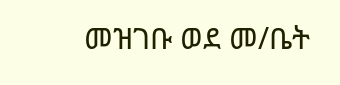መዝገቡ ወደ መ/ቤት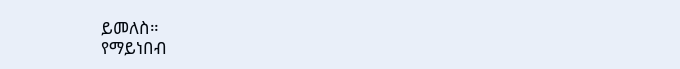ይመለስ።
የማይነበብ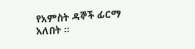የአምስት ዳኞች ፊርማ አለበት ።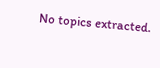No topics extracted.